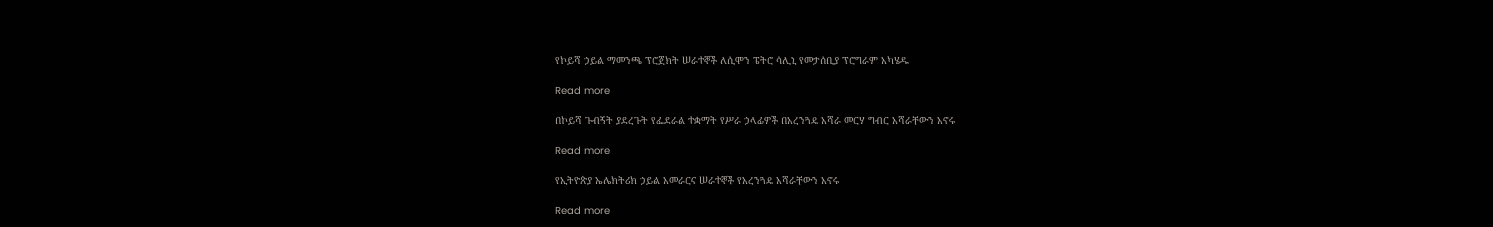የኮይሻ ኃይል ማመንጫ ፕሮጀክት ሠራተኞች ለሲሞን ፔትሮ ሳሊኒ የመታሰቢያ ፕሮግራም አካሄዱ

Read more

በኮይሻ ጉብኝት ያደረጉት የፌደራል ተቋማት የሥራ ኃላፊዎች በአረንጓዴ አሻራ መርሃ ግብር አሻራቸውን አኖሩ

Read more

የኢትዮጵያ ኤሌክትሪክ ኃይል አመራርና ሠራተኞች የአረንጓዴ አሻራቸውን አኖሩ

Read more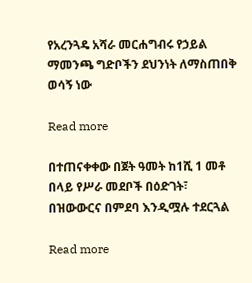የአረንጓዴ አሻራ መርሐግብሩ የኃይል ማመንጫ ግድቦችን ደህንነት ለማስጠበቅ ወሳኝ ነው

Read more

በተጠናቀቀው በጀት ዓመት ከ1ሺ 1 መቶ በላይ የሥራ መደቦች በዕድገት፣ በዝውውርና በምደባ እንዲሟሉ ተደርጓል

Read more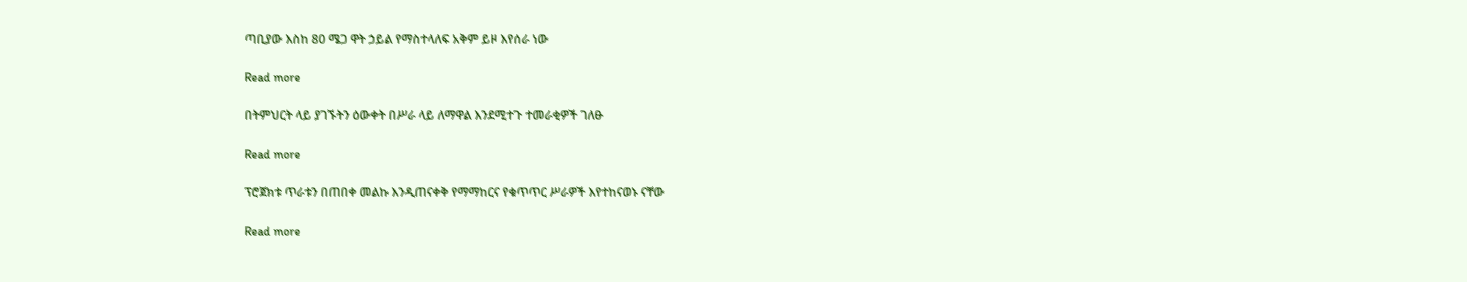ጣቢያው እስከ 80 ሜጋ ዋት ኃይል የማስተላለፍ አቅም ይዞ እየሰራ ነው

Read more

በትምህርት ላይ ያገኙትን ዕውቀት በሥራ ላይ ለማዋል እንደሚተጉ ተመራቂዎች ገለፁ

Read more

ፕሮጀክቱ ጥራቱን በጠበቀ መልኩ እንዲጠናቀቅ የማማከርና የቁጥጥር ሥራዎች እየተከናወኑ ናቸው

Read more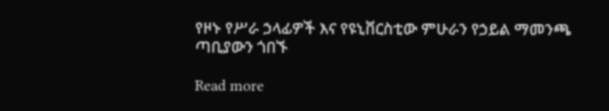የዞኑ የሥራ ኃላፊዎች እና የዩኒቨርስቲው ምሁራን የኃይል ማመንጫ ጣቢያውን ጎበኙ

Read more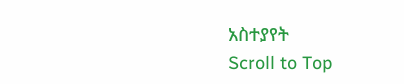አስተያየት
Scroll to Top